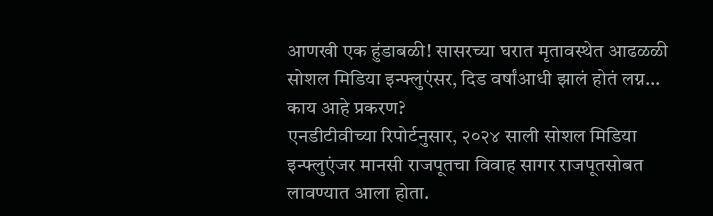आणखी एक हुंडाबळी! सासरच्या घरात मृतावस्थेत आढळळी सोशल मिडिया इन्फ्लुएंसर, दिड वर्षांआधी झालं होतं लग्न...
काय आहे प्रकरण?
एनडीटीवीच्या रिपोर्टनुसार, २०२४ साली सोशल मिडिया इन्फ्लुएंजर मानसी राजपूतचा विवाह सागर राजपूतसोबत लावण्यात आला होता.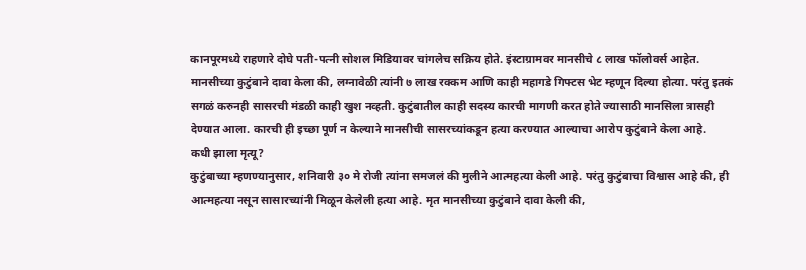कानपूरमध्ये राहणारे दोघे पती-पत्नी सोशल मिडियावर चांगलेच सक्रिय होते. इंस्टाग्रामवर मानसीचे ८ लाख फॉलोवर्स आहेत. मानसीच्या कुटुंबाने दावा केला की, लग्नावेळी त्यांनी ७ लाख रक्कम आणि काही महागडे गिफ्टस भेट म्हणून दिल्या होत्या. परंतु इतकं सगळं करुनही सासरची मंडळी काही खुश नव्हती. कुटुंबातील काही सदस्य कारची मागणी करत होते ज्यासाठी मानसिला त्रासही देण्यात आला. कारची ही इच्छा पूर्ण न केल्याने मानसीची सासरच्यांकडून हत्या करण्यात आल्याचा आरोप कुटुंबाने केला आहे.
कधी झाला मृत्यू?
कुटुंबाच्या म्हणण्यानुसार, शनिवारी ३० मे रोजी त्यांना समजलं की मुलीने आत्महत्या केली आहे. परंतु कुटुंबाचा विश्वास आहे की, ही आत्महत्या नसून सासारच्यांनी मिळून केलेली हत्या आहे. मृत मानसीच्या कुटुंबाने दावा केली की,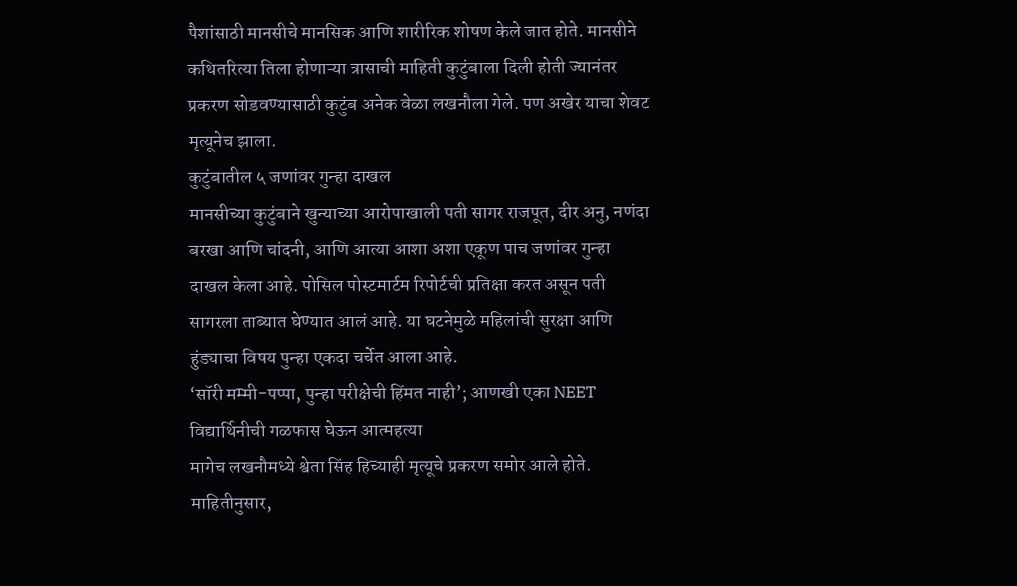पैशांसाठी मानसीचे मानसिक आणि शारीरिक शोषण केले जात होते. मानसीने कथितरित्या तिला होणाऱ्या त्रासाची माहिती कुटुंबाला दिली होती ज्यानंतर प्रकरण सोडवण्यासाठी कुटुंब अनेक वेळा लखनौला गेले. पण अखेर याचा शेवट मृत्यूनेच झाला.
कुटुंबातील ५ जणांवर गुन्हा दाखल
मानसीच्या कुटुंबाने खुन्याच्या आरोपाखाली पती सागर राजपूत, दीर अनु, नणंदा बरखा आणि चांदनी, आणि आत्या आशा अशा एकूण पाच जणांवर गुन्हा दाखल केला आहे. पोसिल पोस्टमार्टम रिपोर्टची प्रतिक्षा करत असून पती सागरला ताब्यात घेण्यात आलं आहे. या घटनेमुळे महिलांची सुरक्षा आणि हुंड्याचा विषय पुन्हा एकदा चर्चेत आला आहे.
‘सॉरी मम्मी-पप्पा, पुन्हा परीक्षेची हिंमत नाही’; आणखी एका NEET विद्यार्थिनीची गळफास घेऊन आत्महत्या
मागेच लखनौमध्ये श्वेता सिंह हिच्याही मृत्यूचे प्रकरण समोर आले होते. माहितीनुसार,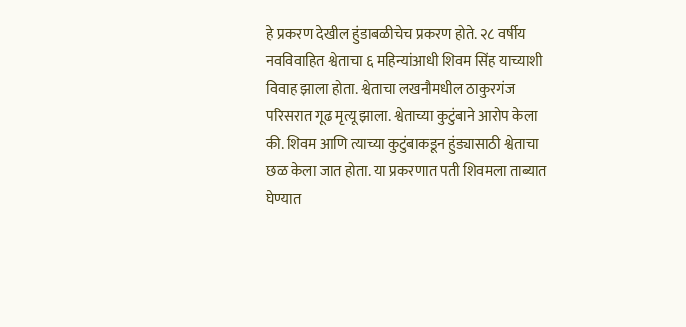हे प्रकरण देखील हुंडाबळीचेच प्रकरण होते. २८ वर्षीय नवविवाहित श्वेताचा ६ महिन्यांआधी शिवम सिंह याच्याशी विवाह झाला होता. श्वेताचा लखनौमधील ठाकुरगंज परिसरात गूढ मृत्यू झाला. श्वेताच्या कुटुंबाने आरोप केला की. शिवम आणि त्याच्या कुटुंबाकडून हुंड्यासाठी श्वेताचा छळ केला जात होता. या प्रकरणात पती शिवमला ताब्यात घेण्यात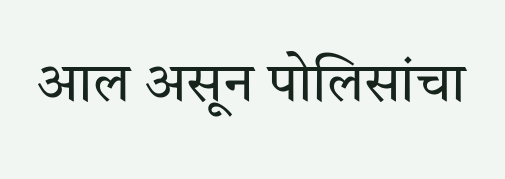आल असून पोलिसांचा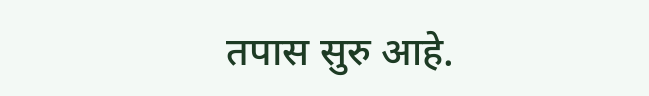तपास सुरु आहे.